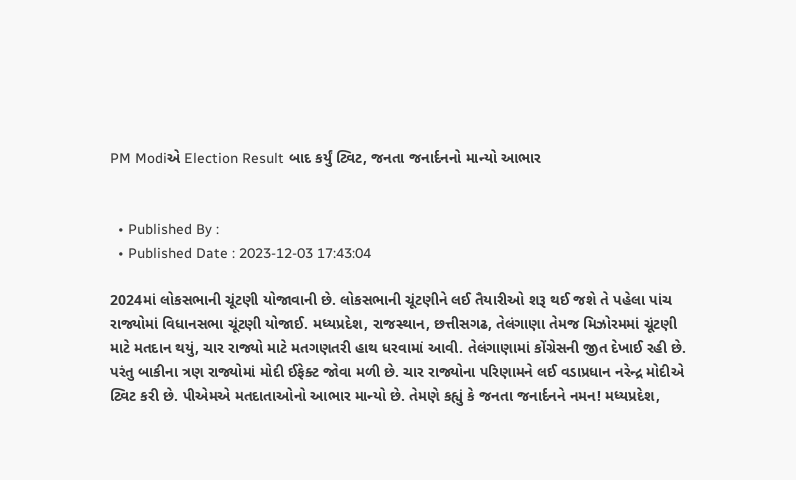PM Modiએ Election Result બાદ કર્યું ટ્વિટ, જનતા જનાર્દનનો માન્યો આભાર


  • Published By :
  • Published Date : 2023-12-03 17:43:04

2024માં લોકસભાની ચૂંટણી યોજાવાની છે. લોકસભાની ચૂંટણીને લઈ તૈયારીઓ શરૂ થઈ જશે તે પહેલા પાંચ રાજ્યોમાં વિધાનસભા ચૂંટણી યોજાઈ. મધ્યપ્રદેશ, રાજસ્થાન, છત્તીસગઢ, તેલંગાણા તેમજ મિઝોરમમાં ચૂંટણી માટે મતદાન થયું, ચાર રાજ્યો માટે મતગણતરી હાથ ધરવામાં આવી. તેલંગાણામાં કોંગ્રેસની જીત દેખાઈ રહી છે. પરંતુ બાકીના ત્રણ રાજ્યોમાં મોદી ઈફેક્ટ જોવા મળી છે. ચાર રાજ્યોના પરિણામને લઈ વડાપ્રધાન નરેન્દ્ર મોદીએ ટ્વિટ કરી છે. પીએમએ મતદાતાઓનો આભાર માન્યો છે. તેમણે કહ્યું કે જનતા જનાર્દનને નમન! મધ્યપ્રદેશ,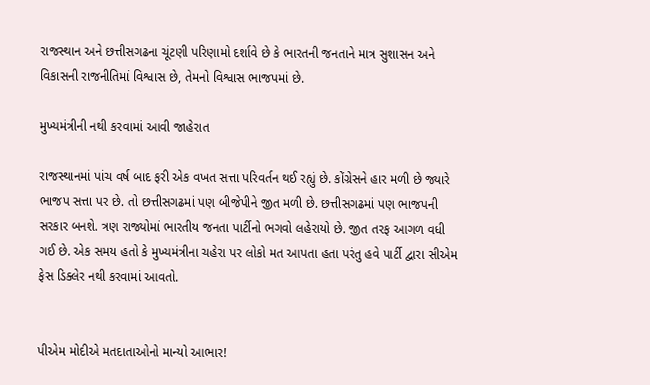રાજસ્થાન અને છત્તીસગઢના ચૂંટણી પરિણામો દર્શાવે છે કે ભારતની જનતાને માત્ર સુશાસન અને વિકાસની રાજનીતિમાં વિશ્વાસ છે, તેમનો વિશ્વાસ ભાજપમાં છે.

મુખ્યમંત્રીની નથી કરવામાં આવી જાહેરાત

રાજસ્થાનમાં પાંચ વર્ષ બાદ ફરી એક વખત સત્તા પરિવર્તન થઈ રહ્યું છે. કોંગ્રેસને હાર મળી છે જ્યારે ભાજપ સત્તા પર છે. તો છત્તીસગઢમાં પણ બીજેપીને જીત મળી છે. છત્તીસગઢમાં પણ ભાજપની સરકાર બનશે. ત્રણ રાજ્યોમાં ભારતીય જનતા પાર્ટીનો ભગવો લહેરાયો છે. જીત તરફ આગળ વધી ગઈ છે. એક સમય હતો કે મુખ્યમંત્રીના ચહેરા પર લોકો મત આપતા હતા પરંતુ હવે પાર્ટી દ્વારા સીએમ ફેસ ડિક્લેર નથી કરવામાં આવતો.


પીએમ મોદીએ મતદાતાઓનો માન્યો આભાર!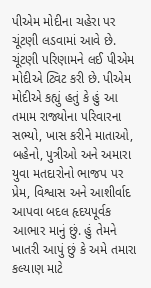પીએમ મોદીના ચહેરા પર ચૂંટણી લડવામાં આવે છે. ચૂંટણી પરિણામને લઈ પીએમ મોદીએ ટ્વિટ કરી છે. પીએમ મોદીએ કહ્યું હતું કે હું આ તમામ રાજ્યોના પરિવારના સભ્યો, ખાસ કરીને માતાઓ, બહેનો, પુત્રીઓ અને અમારા યુવા મતદારોનો ભાજપ પર પ્રેમ, વિશ્વાસ અને આશીર્વાદ આપવા બદલ હૃદયપૂર્વક આભાર માનું છું. હું તેમને ખાતરી આપું છું કે અમે તમારા કલ્યાણ માટે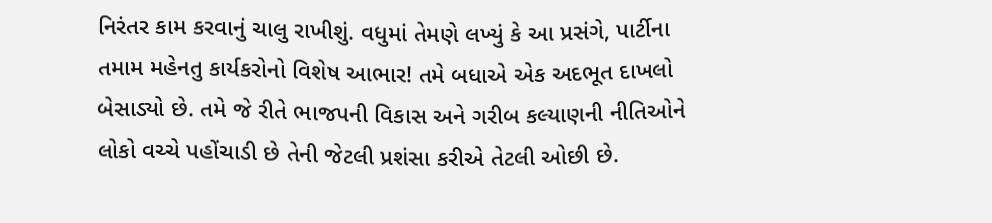નિરંતર કામ કરવાનું ચાલુ રાખીશું. વધુમાં તેમણે લખ્યું કે આ પ્રસંગે, પાર્ટીના તમામ મહેનતુ કાર્યકરોનો વિશેષ આભાર! તમે બધાએ એક અદભૂત દાખલો બેસાડ્યો છે. તમે જે રીતે ભાજપની વિકાસ અને ગરીબ કલ્યાણની નીતિઓને લોકો વચ્ચે પહોંચાડી છે તેની જેટલી પ્રશંસા કરીએ તેટલી ઓછી છે.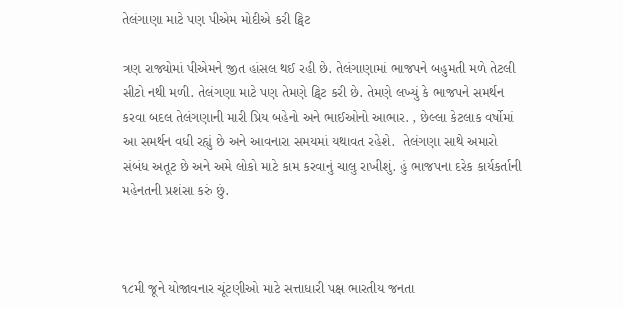તેલંગાણા માટે પણ પીએમ મોદીએ કરી ટ્વિટ

ત્રણ રાજ્યોમાં પીએમને જીત હાંસલ થઈ રહી છે. તેલંગાણામાં ભાજપને બહુમતી મળે તેટલી સીટો નથી મળી. તેલંગણા માટે પણ તેમણે ટ્વિટ કરી છે. તેમણે લખ્યું કે ભાજપને સમર્થન કરવા બદલ તેલંગણાની મારી પ્રિય બહેનો અને ભાઈઓનો આભાર. , છેલ્લા કેટલાક વર્ષોમાં આ સમર્થન વધી રહ્યું છે અને આવનારા સમયમાં યથાવત રહેશે.  તેલંગણા સાથે અમારો સંબંધ અતૂટ છે અને અમે લોકો માટે કામ કરવાનું ચાલુ રાખીશું. હું ભાજપના દરેક કાર્યકર્તાની મહેનતની પ્રશંસા કરું છું.



૧૮મી જૂને યોજાવનાર ચૂંટણીઓ માટે સત્તાધારી પક્ષ ભારતીય જનતા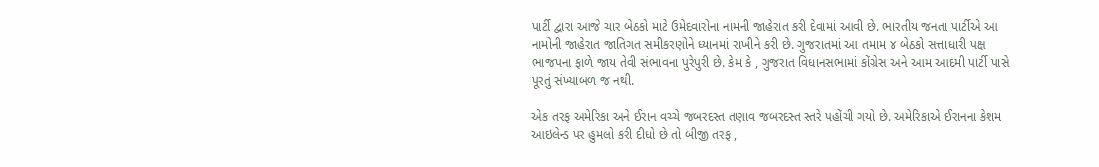પાર્ટી દ્વારા આજે ચાર બેઠકો માટે ઉમેદવારોના નામની જાહેરાત કરી દેવામાં આવી છે. ભારતીય જનતા પાર્ટીએ આ નામોની જાહેરાત જાતિગત સમીકરણોને ધ્યાનમાં રાખીને કરી છે. ગુજરાતમાં આ તમામ ૪ બેઠકો સત્તાધારી પક્ષ ભાજપના ફાળે જાય તેવી સંભાવના પુરેપુરી છે. કેમ કે , ગુજરાત વિધાનસભામાં કોંગ્રેસ અને આમ આદમી પાર્ટી પાસે પૂરતું સંખ્યાબળ જ નથી.

એક તરફ અમેરિકા અને ઈરાન વચ્ચે જબરદસ્ત તણાવ જબરદસ્ત સ્તરે પહોંચી ગયો છે. અમેરિકાએ ઈરાનના કેશમ આઇલેન્ડ પર હુમલો કરી દીધો છે તો બીજી તરફ ,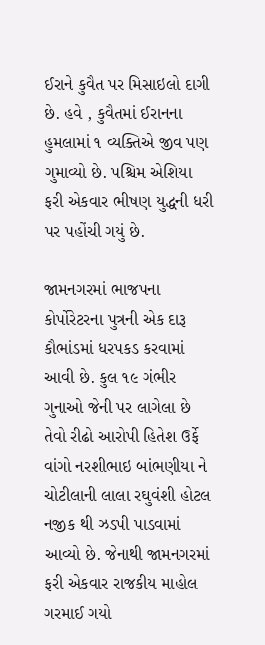ઈરાને કુવૈત પર મિસાઇલો દાગી છે. હવે , કુવૈતમાં ઈરાનના હુમલામાં ૧ વ્યક્તિએ જીવ પણ ગુમાવ્યો છે. પશ્ચિમ એશિયા ફરી એકવાર ભીષણ યુદ્ધની ધરી પર પહોંચી ગયું છે.

જામનગરમાં ભાજપના કોર્પોરેટરના પુત્રની એક દારૂ કૌભાંડમાં ધરપકડ કરવામાં આવી છે. કુલ ૧૯ ગંભીર ગુનાઓ જેની પર લાગેલા છે તેવો રીઢો આરોપી હિતેશ ઉર્ફે વાંગો નરશીભાઇ બાંભણીયા ને ચોટીલાની લાલા રઘુવંશી હોટલ નજીક થી ઝડપી પાડવામાં આવ્યો છે. જેનાથી જામનગરમાં ફરી એકવાર રાજકીય માહોલ ગરમાઈ ગયો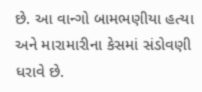છે. આ વાન્ગો બામભણીયા હત્યા અને મારામારીના કેસમાં સંડોવણી ધરાવે છે.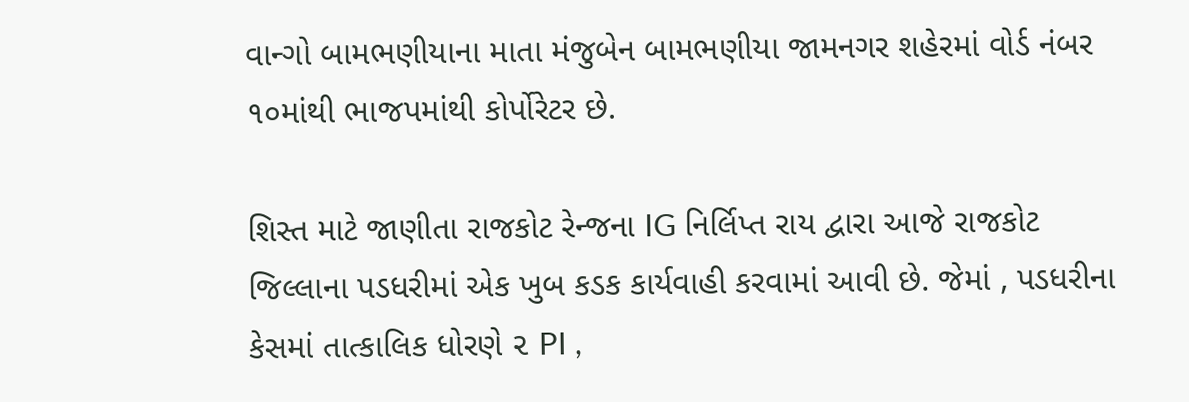વાન્ગો બામભણીયાના માતા મંજુબેન બામભણીયા જામનગર શહેરમાં વોર્ડ નંબર ૧૦માંથી ભાજપમાંથી કોર્પોરેટર છે.

શિસ્ત માટે જાણીતા રાજકોટ રેન્જના IG નિર્લિપ્ત રાય દ્વારા આજે રાજકોટ જિલ્લાના પડધરીમાં એક ખુબ કડક કાર્યવાહી કરવામાં આવી છે. જેમાં , પડધરીના કેસમાં તાત્કાલિક ધોરણે ૨ PI ,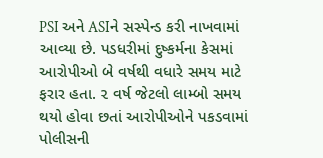PSI અને ASIને સસ્પેન્ડ કરી નાખવામાં આવ્યા છે. પડધરીમાં દુષ્કર્મના કેસમાં આરોપીઓ બે વર્ષથી વધારે સમય માટે ફરાર હતા. ૨ વર્ષ જેટલો લામ્બો સમય થયો હોવા છતાં આરોપીઓને પકડવામાં પોલીસની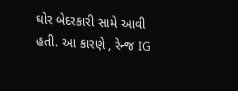ઘોર બેદરકારી સામે આવી હતી. આ કારણે , રેન્જ IG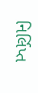નિર્લિપ્ત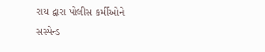રાય દ્વારા પોલીસ કર્મીઓને સસ્પેન્ડ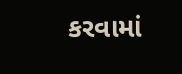કરવામાં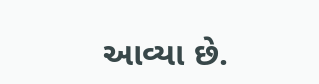આવ્યા છે.